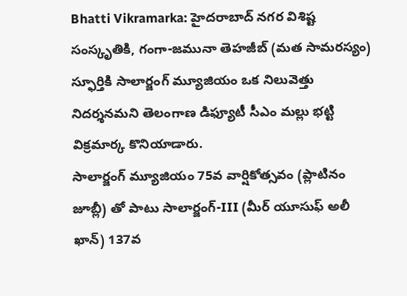Bhatti Vikramarka: హైదరాబాద్ నగర విశిష్ట సంస్కృతికి, గంగా-జమునా తెహజీబ్ (మత సామరస్యం) స్ఫూర్తికి సాలార్జంగ్ మ్యూజియం ఒక నిలువెత్తు నిదర్శనమని తెలంగాణ డిఫ్యూటీ సీఎం మల్లు భట్టి విక్రమార్క కొనియాడారు.
సాలార్జంగ్ మ్యూజియం 75వ వార్షికోత్సవం (ప్లాటినం జూబ్లీ) తో పాటు సాలార్జంగ్-III (మీర్ యూసుఫ్ అలీ ఖాన్) 137వ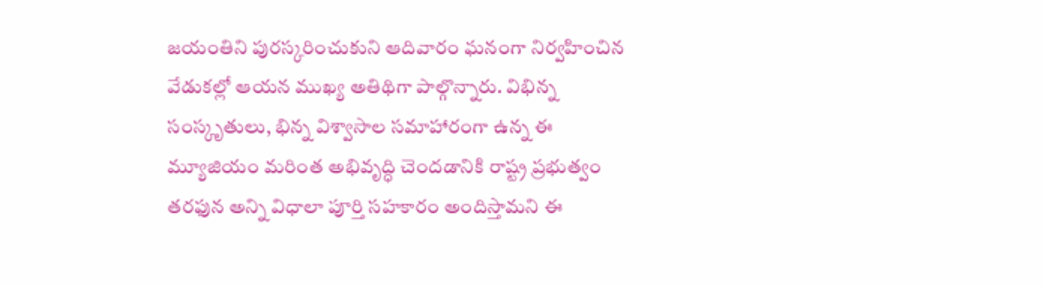జయంతిని పురస్కరించుకుని ఆదివారం ఘనంగా నిర్వహించిన వేడుకల్లో ఆయన ముఖ్య అతిథిగా పాల్గొన్నారు. విభిన్న సంస్కృతులు, భిన్న విశ్వాసాల సమాహారంగా ఉన్న ఈ మ్యూజియం మరింత అభివృద్ధి చెందడానికి రాష్ట్ర ప్రభుత్వం తరఫున అన్ని విధాలా పూర్తి సహకారం అందిస్తామని ఈ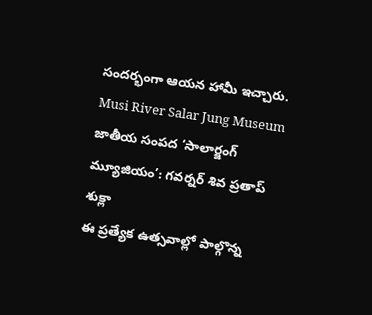సందర్భంగా ఆయన హామీ ఇచ్చారు.
Musi River Salar Jung Museum
జాతీయ సంపద ‘సాలార్జంగ్ మ్యూజియం’: గవర్నర్ శివ ప్రతాప్ శుక్లా
ఈ ప్రత్యేక ఉత్సవాల్లో పాల్గొన్న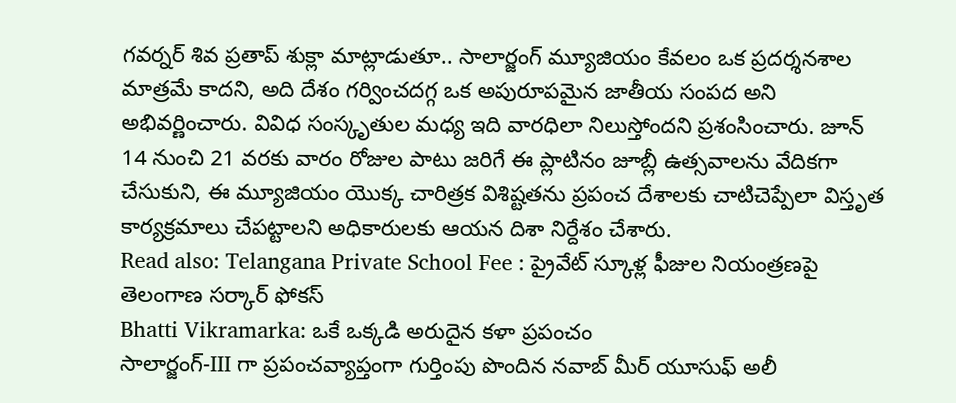గవర్నర్ శివ ప్రతాప్ శుక్లా మాట్లాడుతూ.. సాలార్జంగ్ మ్యూజియం కేవలం ఒక ప్రదర్శనశాల మాత్రమే కాదని, అది దేశం గర్వించదగ్గ ఒక అపురూపమైన జాతీయ సంపద అని అభివర్ణించారు. వివిధ సంస్కృతుల మధ్య ఇది వారధిలా నిలుస్తోందని ప్రశంసించారు. జూన్ 14 నుంచి 21 వరకు వారం రోజుల పాటు జరిగే ఈ ప్లాటినం జూబ్లీ ఉత్సవాలను వేదికగా చేసుకుని, ఈ మ్యూజియం యొక్క చారిత్రక విశిష్టతను ప్రపంచ దేశాలకు చాటిచెప్పేలా విస్తృత కార్యక్రమాలు చేపట్టాలని అధికారులకు ఆయన దిశా నిర్దేశం చేశారు.
Read also: Telangana Private School Fee : ప్రైవేట్ స్కూళ్ల ఫీజుల నియంత్రణపై తెలంగాణ సర్కార్ ఫోకస్
Bhatti Vikramarka: ఒకే ఒక్కడి అరుదైన కళా ప్రపంచం
సాలార్జంగ్-III గా ప్రపంచవ్యాప్తంగా గుర్తింపు పొందిన నవాబ్ మీర్ యూసుఫ్ అలీ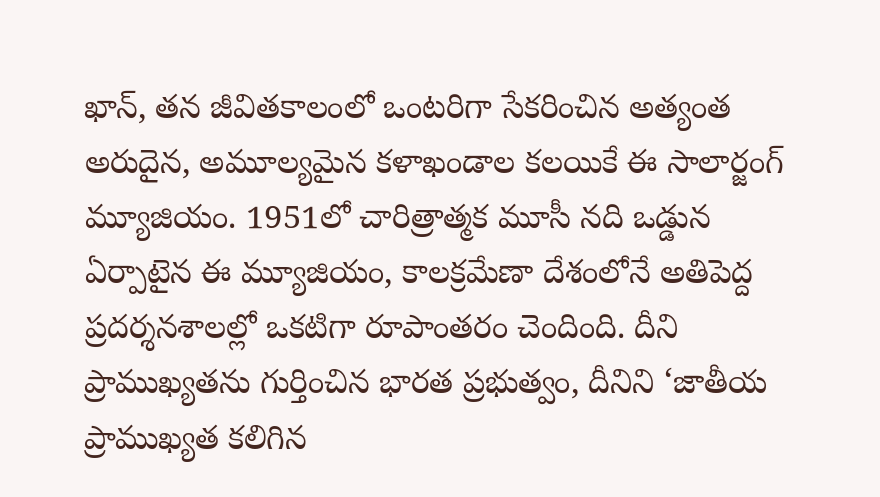ఖాన్, తన జీవితకాలంలో ఒంటరిగా సేకరించిన అత్యంత అరుదైన, అమూల్యమైన కళాఖండాల కలయికే ఈ సాలార్జంగ్ మ్యూజియం. 1951లో చారిత్రాత్మక మూసీ నది ఒడ్డున ఏర్పాటైన ఈ మ్యూజియం, కాలక్రమేణా దేశంలోనే అతిపెద్ద ప్రదర్శనశాలల్లో ఒకటిగా రూపాంతరం చెందింది. దీని ప్రాముఖ్యతను గుర్తించిన భారత ప్రభుత్వం, దీనిని ‘జాతీయ ప్రాముఖ్యత కలిగిన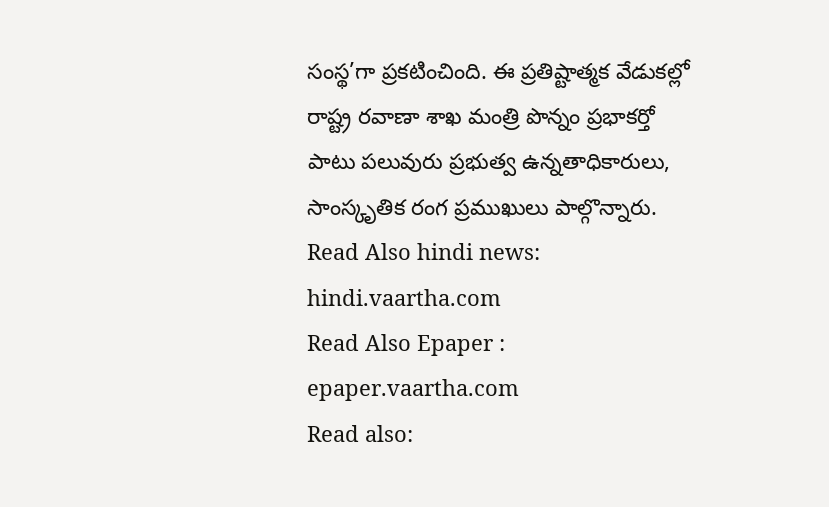సంస్థ’గా ప్రకటించింది. ఈ ప్రతిష్టాత్మక వేడుకల్లో రాష్ట్ర రవాణా శాఖ మంత్రి పొన్నం ప్రభాకర్తో పాటు పలువురు ప్రభుత్వ ఉన్నతాధికారులు, సాంస్కృతిక రంగ ప్రముఖులు పాల్గొన్నారు.
Read Also hindi news: hindi.vaartha.com
Read Also Epaper : epaper.vaartha.com
Read also: